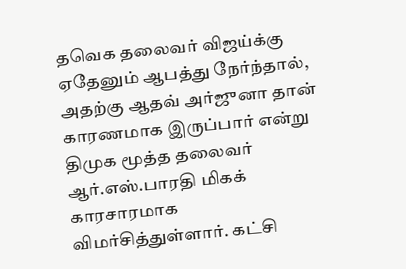தவெக தலைவர் விஜய்க்கு ஏதேனும் ஆபத்து நேர்ந்தால், அதற்கு ஆதவ் அர்ஜுனா தான் காரணமாக இருப்பார் என்று திமுக மூத்த தலைவர் ஆர்.எஸ்.பாரதி மிகக் காரசாரமாக விமர்சித்துள்ளார். கட்சி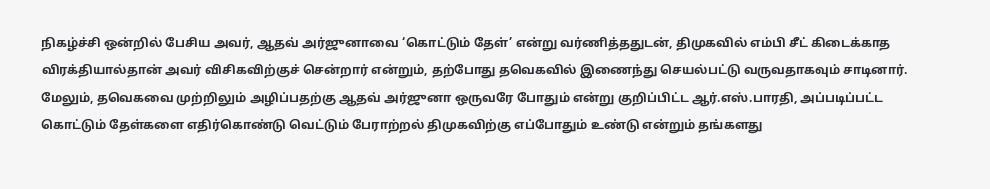நிகழ்ச்சி ஒன்றில் பேசிய அவர், ஆதவ் அர்ஜுனாவை ‘கொட்டும் தேள்’ என்று வர்ணித்ததுடன், திமுகவில் எம்பி சீட் கிடைக்காத விரக்தியால்தான் அவர் விசிகவிற்குச் சென்றார் என்றும், தற்போது தவெகவில் இணைந்து செயல்பட்டு வருவதாகவும் சாடினார்.
மேலும், தவெகவை முற்றிலும் அழிப்பதற்கு ஆதவ் அர்ஜுனா ஒருவரே போதும் என்று குறிப்பிட்ட ஆர்.எஸ்.பாரதி, அப்படிப்பட்ட கொட்டும் தேள்களை எதிர்கொண்டு வெட்டும் பேராற்றல் திமுகவிற்கு எப்போதும் உண்டு என்றும் தங்களது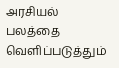அரசியல் பலத்தை வெளிப்படுத்தும்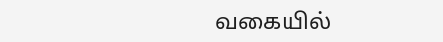வகையில்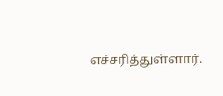எச்சரித்துள்ளார்.